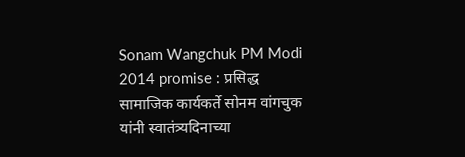Sonam Wangchuk PM Modi 2014 promise : प्रसिद्ध सामाजिक कार्यकर्ते सोनम वांगचुक यांनी स्वातंत्र्यदिनाच्या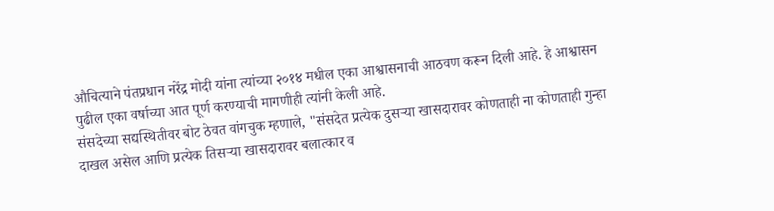औचित्याने पंतप्रधान नरेंद्र मोदी यांना त्यांच्या २०१४ मधील एका आश्वासनाची आठवण करून दिली आहे. हे आश्वासन पुढील एका वर्षाच्या आत पूर्ण करण्याची मागणीही त्यांनी केली आहे.
संसदेच्या सद्यस्थितीवर बोट ठेवत वांगचुक म्हणाले, "संसदेत प्रत्येक दुसऱ्या खासदारावर कोणताही ना कोणताही गुन्हा दाखल असेल आणि प्रत्येक तिसऱ्या खासदारावर बलात्कार व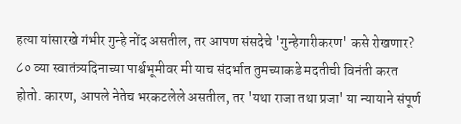हत्या यांसारखे गंभीर गुन्हे नोंद असतील, तर आपण संसदेचे 'गुन्हेगारीकरण' कसे रोखणार? ८० व्या स्वातंत्र्यदिनाच्या पार्श्वभूमीवर मी याच संदर्भात तुमच्याकडे मदतीची विनंती करत होतो. कारण, आपले नेतेच भरकटलेले असतील, तर 'यथा राजा तथा प्रजा' या न्यायाने संपूर्ण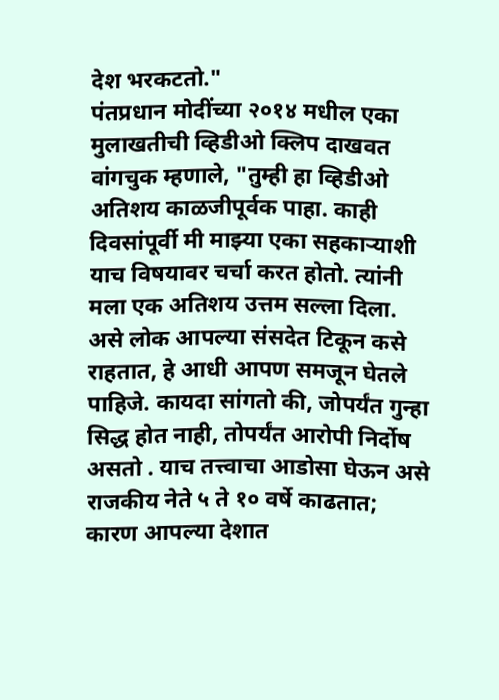देश भरकटतो."
पंतप्रधान मोदींच्या २०१४ मधील एका मुलाखतीची व्हिडीओ क्लिप दाखवत वांगचुक म्हणाले, "तुम्ही हा व्हिडीओ अतिशय काळजीपूर्वक पाहा. काही दिवसांपूर्वी मी माझ्या एका सहकाऱ्याशी याच विषयावर चर्चा करत होतो. त्यांनी मला एक अतिशय उत्तम सल्ला दिला. असे लोक आपल्या संसदेत टिकून कसे राहतात, हे आधी आपण समजून घेतले पाहिजे. कायदा सांगतो की, जोपर्यंत गुन्हा सिद्ध होत नाही, तोपर्यंत आरोपी निर्दोष असतो . याच तत्त्वाचा आडोसा घेऊन असे राजकीय नेते ५ ते १० वर्षे काढतात; कारण आपल्या देशात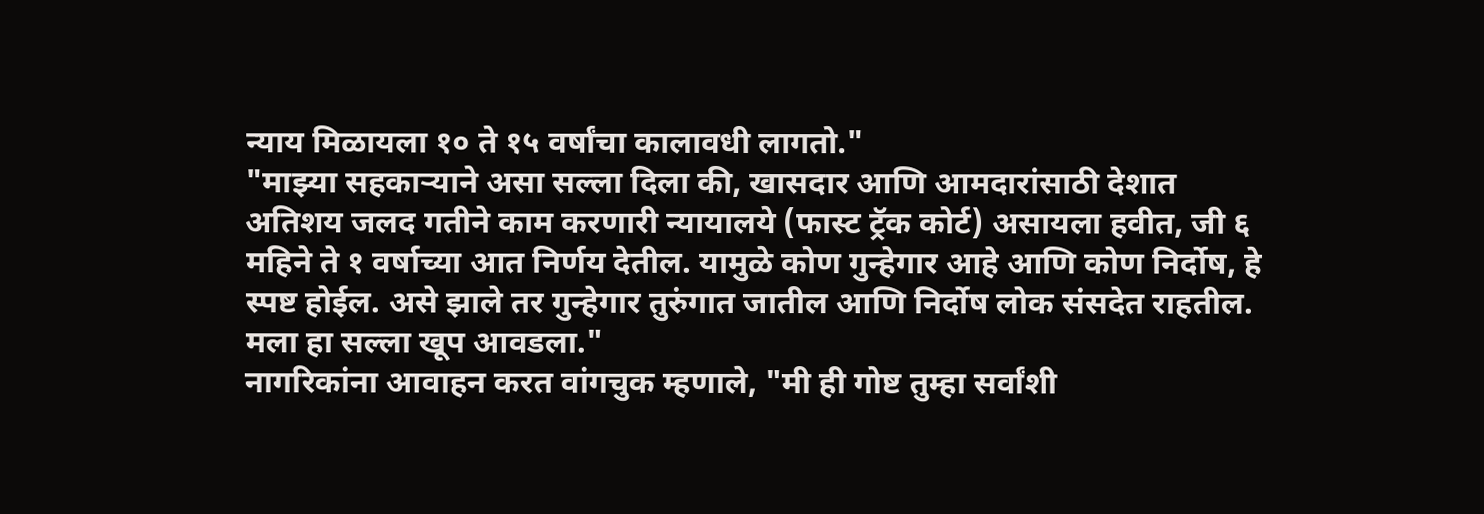न्याय मिळायला १० ते १५ वर्षांचा कालावधी लागतो."
"माझ्या सहकाऱ्याने असा सल्ला दिला की, खासदार आणि आमदारांसाठी देशात अतिशय जलद गतीने काम करणारी न्यायालये (फास्ट ट्रॅक कोर्ट) असायला हवीत, जी ६ महिने ते १ वर्षाच्या आत निर्णय देतील. यामुळे कोण गुन्हेगार आहे आणि कोण निर्दोष, हे स्पष्ट होईल. असे झाले तर गुन्हेगार तुरुंगात जातील आणि निर्दोष लोक संसदेत राहतील. मला हा सल्ला खूप आवडला."
नागरिकांना आवाहन करत वांगचुक म्हणाले, "मी ही गोष्ट तुम्हा सर्वांशी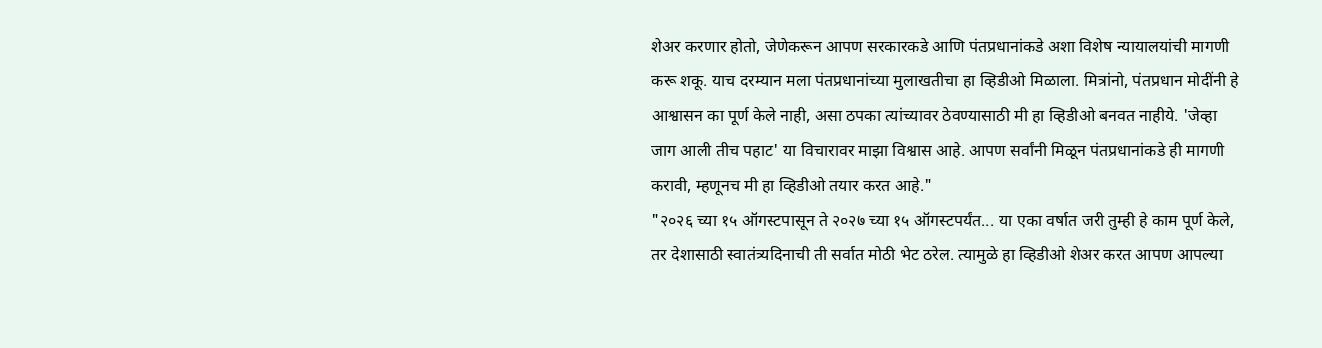शेअर करणार होतो, जेणेकरून आपण सरकारकडे आणि पंतप्रधानांकडे अशा विशेष न्यायालयांची मागणी करू शकू. याच दरम्यान मला पंतप्रधानांच्या मुलाखतीचा हा व्हिडीओ मिळाला. मित्रांनो, पंतप्रधान मोदींनी हे आश्वासन का पूर्ण केले नाही, असा ठपका त्यांच्यावर ठेवण्यासाठी मी हा व्हिडीओ बनवत नाहीये. 'जेव्हा जाग आली तीच पहाट' या विचारावर माझा विश्वास आहे. आपण सर्वांनी मिळून पंतप्रधानांकडे ही मागणी करावी, म्हणूनच मी हा व्हिडीओ तयार करत आहे."
"२०२६ च्या १५ ऑगस्टपासून ते २०२७ च्या १५ ऑगस्टपर्यंत... या एका वर्षात जरी तुम्ही हे काम पूर्ण केले, तर देशासाठी स्वातंत्र्यदिनाची ती सर्वात मोठी भेट ठरेल. त्यामुळे हा व्हिडीओ शेअर करत आपण आपल्या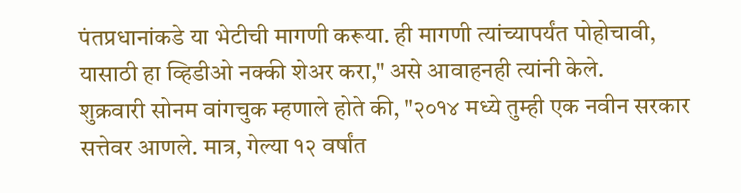पंतप्रधानांकडे या भेटीची मागणी करूया. ही मागणी त्यांच्यापर्यंत पोहोचावी, यासाठी हा व्हिडीओ नक्की शेअर करा," असे आवाहनही त्यांनी केले.
शुक्रवारी सोनम वांगचुक म्हणाले होते की, "२०१४ मध्ये तुम्ही एक नवीन सरकार सत्तेवर आणले. मात्र, गेल्या १२ वर्षांत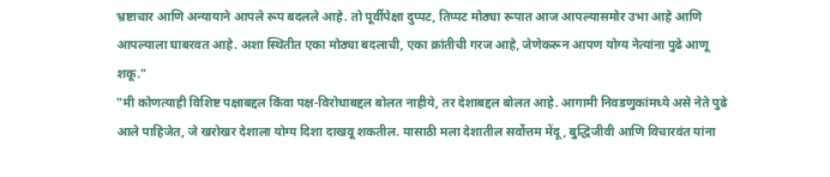भ्रष्टाचार आणि अन्यायाने आपले रूप बदलले आहे. तो पूर्वीपेक्षा दुप्पट, तिप्पट मोठ्या रूपात आज आपल्यासमोर उभा आहे आणि आपल्याला घाबरवत आहे. अशा स्थितीत एका मोठ्या बदलाची, एका क्रांतीची गरज आहे, जेणेकरून आपण योग्य नेत्यांना पुढे आणू शकू."
"मी कोणत्याही विशिष्ट पक्षाबद्दल किंवा पक्ष-विरोधाबद्दल बोलत नाहीये, तर देशाबद्दल बोलत आहे. आगामी निवडणुकांमध्ये असे नेते पुढे आले पाहिजेत, जे खरोखर देशाला योग्य दिशा दाखवू शकतील. यासाठी मला देशातील सर्वोत्तम मेंदू, बुद्धिजीवी आणि विचारवंत यांना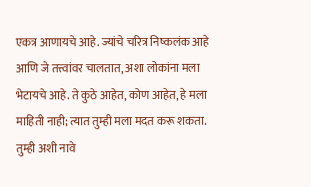एकत्र आणायचे आहे. ज्यांचे चरित्र निष्कलंक आहे आणि जे तत्त्वांवर चालतात, अशा लोकांना मला भेटायचे आहे. ते कुठे आहेत, कोण आहेत, हे मला माहिती नाही; त्यात तुम्ही मला मदत करू शकता. तुम्ही अशी नावे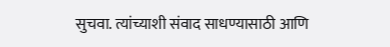सुचवा. त्यांच्याशी संवाद साधण्यासाठी आणि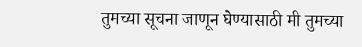तुमच्या सूचना जाणून घेण्यासाठी मी तुमच्या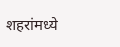शहरांमध्ये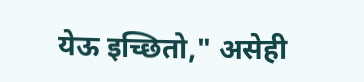येऊ इच्छितो," असेही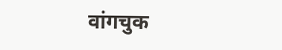वांगचुक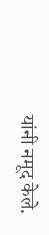यांनी नमूद केले.